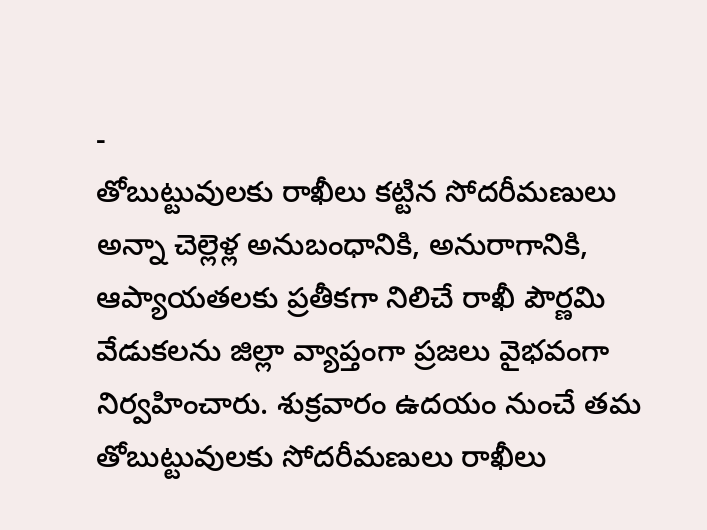-
తోబుట్టువులకు రాఖీలు కట్టిన సోదరీమణులు
అన్నా చెల్లెళ్ల అనుబంధానికి, అనురాగానికి, ఆప్యాయతలకు ప్రతీకగా నిలిచే రాఖీ పౌర్ణమి వేడుకలను జిల్లా వ్యాప్తంగా ప్రజలు వైభవంగా నిర్వహించారు. శుక్రవారం ఉదయం నుంచే తమ తోబుట్టువులకు సోదరీమణులు రాఖీలు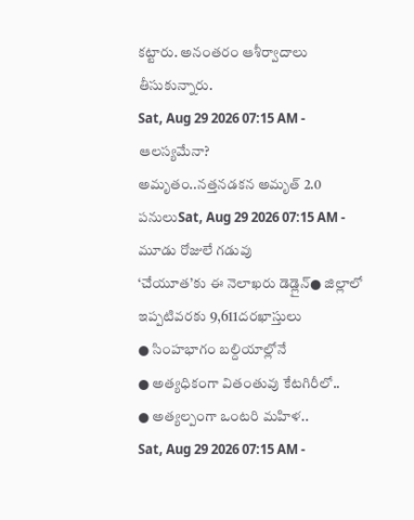కట్టారు. అనంతరం ఆశీర్వాదాలు తీసుకున్నారు.
Sat, Aug 29 2026 07:15 AM -
ఆలస్యమేనా?
అమృతం..నత్తనడకన అమృత్ 2.0 పనులుSat, Aug 29 2026 07:15 AM -
మూడు రోజులే గడువు
‘చేయూత’కు ఈ నెలాఖరు డెడ్లైన్● జిల్లాలో ఇప్పటివరకు 9,611దరఖాస్తులు
● సింహభాగం బల్దియాల్లోనే
● అత్యధికంగా వితంతువు కేటగిరీలో..
● అత్యల్పంగా ఒంటరి మహిళ..
Sat, Aug 29 2026 07:15 AM -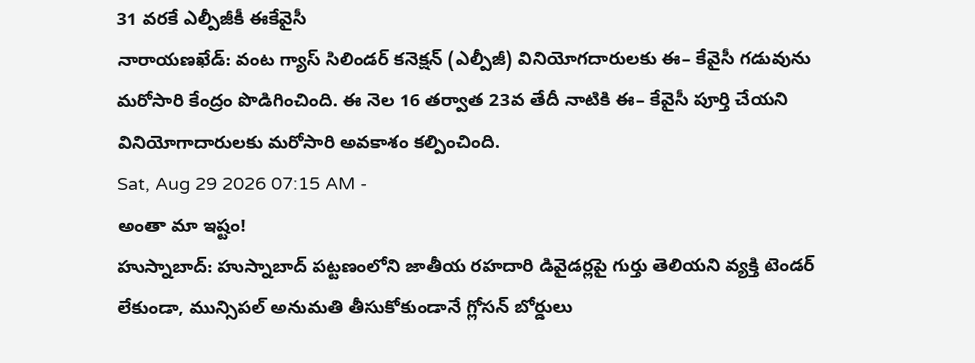31 వరకే ఎల్పీజీకీ ఈకేవైసీ
నారాయణఖేడ్: వంట గ్యాస్ సిలిండర్ కనెక్షన్ (ఎల్పీజీ) వినియోగదారులకు ఈ– కేవైసీ గడువును మరోసారి కేంద్రం పొడిగించింది. ఈ నెల 16 తర్వాత 23వ తేదీ నాటికి ఈ– కేవైసీ పూర్తి చేయని వినియోగాదారులకు మరోసారి అవకాశం కల్పించింది.
Sat, Aug 29 2026 07:15 AM -
అంతా మా ఇష్టం!
హుస్నాబాద్: హుస్నాబాద్ పట్టణంలోని జాతీయ రహదారి డివైడర్లపై గుర్తు తెలియని వ్యక్తి టెండర్ లేకుండా, మున్సిపల్ అనుమతి తీసుకోకుండానే గ్లోసన్ బోర్డులు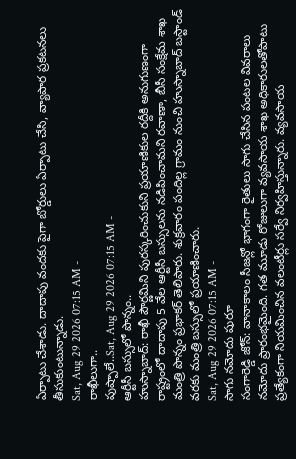ఏర్పాటు చేశాడు. దాదాపు వందకు పైగా బోర్డులు ఏర్పాటు చేసి, వ్యాపార ప్రకటనలు తీసుకుంటున్నాడు.
Sat, Aug 29 2026 07:15 AM -
రాఖీలుగా..
పుష్పాలే..Sat, Aug 29 2026 07:15 AM -
ఆర్టీసీ బస్సులో పొన్నం..
హుస్నాబాద్: రాఖీ పౌర్ణమిని పురస్కరించుకుని ప్రయాణికుల రద్దీకి అనుగుణంగా రాష్ట్రంలో దాదాపు 5 వేల ఆర్టీసీ బస్సులను నడిపించామని రవాణా, బీసీ సంక్షేమ శాఖ మంత్రి పొన్నం ప్రభాకర్ తెలిపారు. శుక్రవారం పందిల్ల గ్రామం నుంచి హుస్నాబాద్ బస్టాండ్ వరకు మంత్రి బస్సులో ప్రయాణించారు.
Sat, Aug 29 2026 07:15 AM -
సాగు నమోదు షురూ
సంగారెడ్డి జోన్: వానాకాలం సీజన్లో భాగంగా రైతులు సాగు చేసిన పంటల వివరాలు నమోదు ప్రారంభమైంది. గత మూడు రోజులుగా వ్యవసాయ శాఖ అధికారులతోపాటు ప్రత్యేకంగా నియమించిన వలంటీర్లు సర్వే నిర్వహిస్తున్నారు. వ్యవసాయ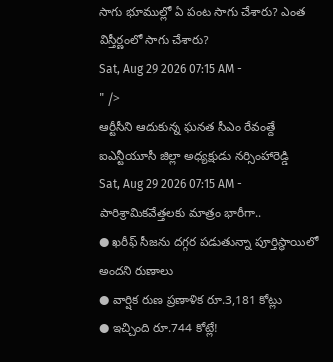సాగు భూముల్లో ఏ పంట సాగు చేశారు? ఎంత విస్తీర్ణంలో సాగు చేశారు?
Sat, Aug 29 2026 07:15 AM -
" />
ఆర్టీసీని ఆదుకున్న ఘనత సీఎం రేవంత్దే
ఐఎన్టీయూసీ జిల్లా అధ్యక్షుడు నర్సింహారెడ్డి
Sat, Aug 29 2026 07:15 AM -
పారిశ్రామికవేత్తలకు మాత్రం భారీగా..
● ఖరీఫ్ సీజను దగ్గర పడుతున్నా పూర్తిస్థాయిలో అందని రుణాలు
● వార్షిక రుణ ప్రణాళిక రూ.3,181 కోట్లు
● ఇచ్చింది రూ.744 కోట్లే!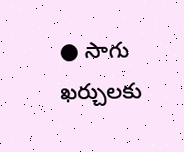● సాగు ఖర్చులకు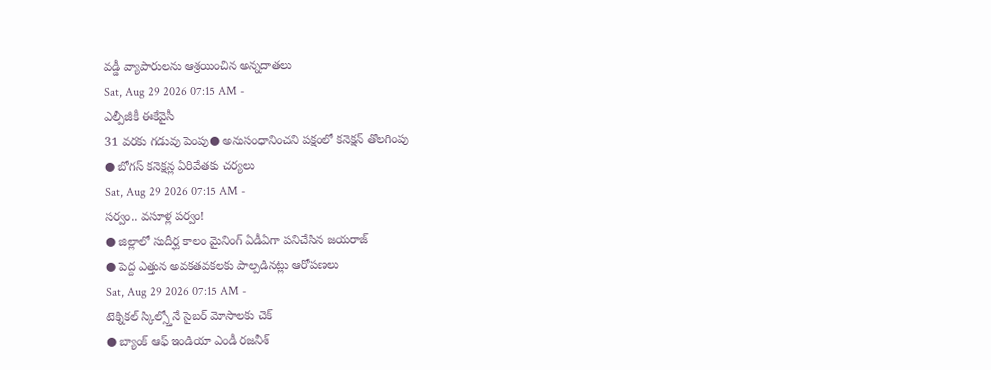వడ్డీ వ్యాపారులను ఆశ్రయించిన అన్నదాతలు
Sat, Aug 29 2026 07:15 AM -
ఎల్పీజీకీ ఈకేవైసీ
31 వరకు గడువు పెంపు● అనుసంధానించని పక్షంలో కనెక్షన్ తొలగింపు
● బోగస్ కనెక్షన్ల ఏరివేతకు చర్యలు
Sat, Aug 29 2026 07:15 AM -
సర్వం.. వసూళ్ల పర్వం!
● జిల్లాలో సుదీర్ఘ కాలం మైనింగ్ ఏడీఏగా పనిచేసిన జయరాజ్
● పెద్ద ఎత్తున అవకతవకలకు పాల్పడినట్లు ఆరోపణలు
Sat, Aug 29 2026 07:15 AM -
టెక్నికల్ స్కిల్స్తోనే సైబర్ మోసాలకు చెక్
● బ్యాంక్ ఆఫ్ ఇండియా ఎండీ రజనీశ్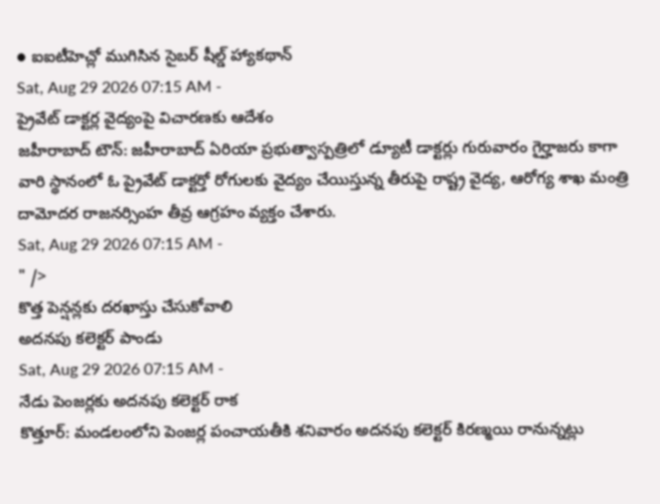● ఐఐటీహెచ్లో ముగిసిన సైబర్ షీల్డ్ హ్యాకథాన్
Sat, Aug 29 2026 07:15 AM -
ప్రైవేట్ డాక్టర్ల వైద్యంపై విచారణకు ఆదేశం
జహీరాబాద్ టౌన్: జహీరాబాద్ ఏరియా ప్రభుత్వాస్పత్రిలో డ్యూటీ డాక్టర్లు గురువారం గైర్హాజరు కాగా వారి స్థానంలో ఓ ప్రైవేట్ డాక్టర్తో రోగులకు వైద్యం చేయిస్తున్న తీరుపై రాష్ట్ర వైద్య, ఆరోగ్య శాఖ మంత్రి దామోదర రాజనర్సింహ తీవ్ర ఆగ్రహం వ్యక్తం చేశారు.
Sat, Aug 29 2026 07:15 AM -
" />
కొత్త పెన్షన్లకు దరఖాస్తు చేసుకోవాలి
అదనపు కలెక్టర్ పాండు
Sat, Aug 29 2026 07:15 AM -
నేడు పెంజర్లకు అదనపు కలెక్టర్ రాక
కొత్తూర్: మండలంలోని పెంజర్ల పంచాయతీకి శనివారం అదనపు కలెక్టర్ కిరణ్మయి రానున్నట్లు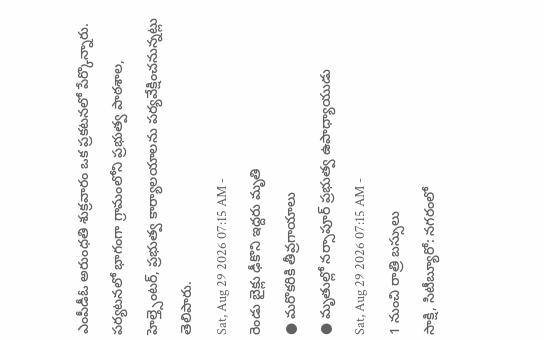ఎంపీడీఓ అరుంధతి శుక్రవారం ఒక ప్రకటనలో పేర్కొన్నారు. పర్యటనలో భాగంగా గ్రామంలోని ప్రభుత్వ పాఠశాల, హెల్త్సెంటర్, ప్రభుత్వ కార్యాలయాలను పర్యవేక్షించనున్నట్లు తెలిపారు.
Sat, Aug 29 2026 07:15 AM -
రెండు బైక్లు ఢీకొని ఇద్దరు మృతి
● మరొకరికి తీవ్రగాయాలు
● మృతుల్లో నర్సాపూర్ ప్రభుత్వ ఉపాధ్యాయుడు
Sat, Aug 29 2026 07:15 AM -
1 నుంచి రాత్రి బస్సులు
సాక్షి, సిటీబ్యూరో: నగరంలో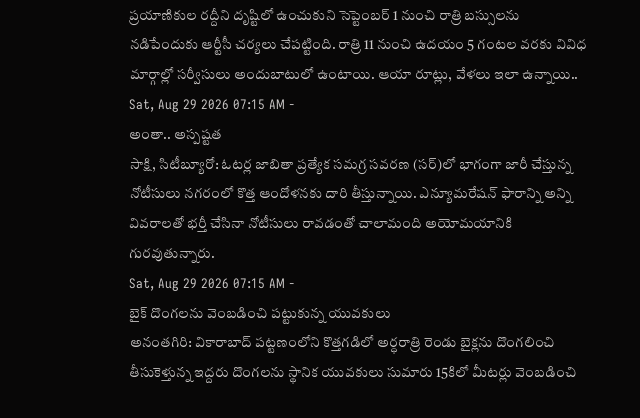ప్రయాణికుల రద్దీని దృష్టిలో ఉంచుకుని సెప్టెంబర్ 1 నుంచి రాత్రి బస్సులను నడిపేందుకు ఆర్టీసీ చర్యలు చేపట్టింది. రాత్రి 11 నుంచి ఉదయం 5 గంటల వరకు వివిధ మార్గాల్లో సర్వీసులు అందుబాటులో ఉంటాయి. ఆయా రూట్లు, వేళలు ఇలా ఉన్నాయి..
Sat, Aug 29 2026 07:15 AM -
అంతా.. అస్పష్టత
సాక్షి, సిటీబ్యూరో: ఓటర్ల జాబితా ప్రత్యేక సమగ్ర సవరణ (సర్)లో భాగంగా జారీ చేస్తున్న నోటీసులు నగరంలో కొత్త ఆందోళనకు దారి తీస్తున్నాయి. ఎన్యూమరేషన్ ఫారాన్ని అన్ని వివరాలతో భర్తీ చేసినా నోటీసులు రావడంతో చాలామంది అయోమయానికి గురవుతున్నారు.
Sat, Aug 29 2026 07:15 AM -
బైక్ దొంగలను వెంబడించి పట్టుకున్న యువకులు
అనంతగిరి: వికారాబాద్ పట్టణంలోని కొత్తగడిలో అర్ధరాత్రి రెండు బైక్లను దొంగలించి తీసుకెళ్తున్న ఇద్దరు దొంగలను స్థానిక యువకులు సుమారు 15కిలో మీటర్లు వెంబడించి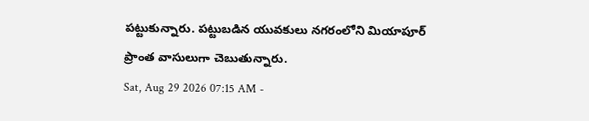పట్టుకున్నారు. పట్టుబడిన యువకులు నగరంలోని మియాపూర్ ప్రాంత వాసులుగా చెబుతున్నారు.
Sat, Aug 29 2026 07:15 AM -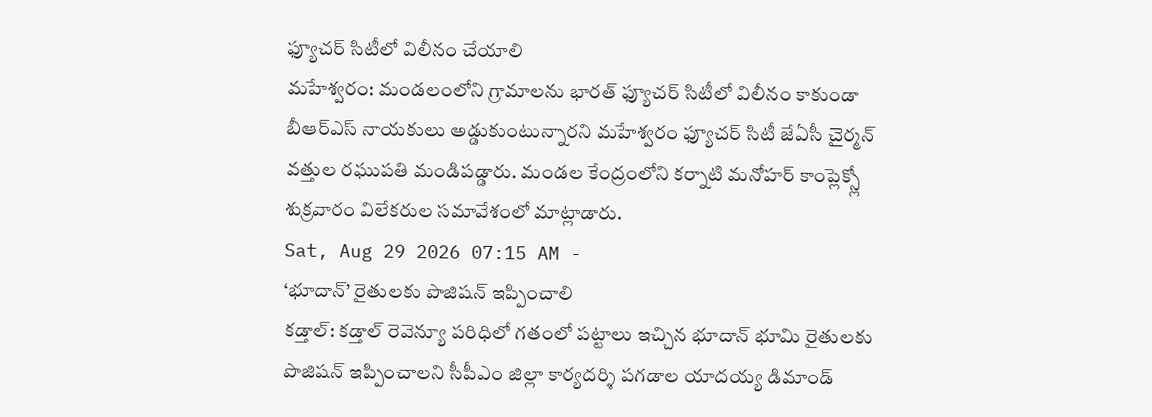ఫ్యూచర్ సిటీలో విలీనం చేయాలి
మహేశ్వరం: మండలంలోని గ్రామాలను భారత్ ఫ్యూచర్ సిటీలో విలీనం కాకుండా బీఆర్ఎస్ నాయకులు అడ్డుకుంటున్నారని మహేశ్వరం ఫ్యూచర్ సిటీ జేఏసీ చైర్మన్ వత్తుల రఘుపతి మండిపడ్డారు. మండల కేంద్రంలోని కర్నాటి మనోహర్ కాంప్లెక్స్లో శుక్రవారం విలేకరుల సమావేశంలో మాట్లాడారు.
Sat, Aug 29 2026 07:15 AM -
‘భూదాన్’ రైతులకు పొజిషన్ ఇప్పించాలి
కడ్తాల్: కడ్తాల్ రెవెన్యూ పరిధిలో గతంలో పట్టాలు ఇచ్చిన భూదాన్ భూమి రైతులకు పొజిషన్ ఇప్పించాలని సీపీఎం జిల్లా కార్యదర్శి పగడాల యాదయ్య డిమాండ్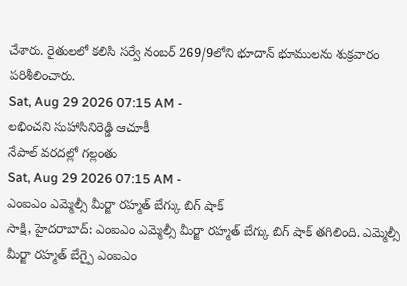చేశారు. రైతులలో కలిసి సర్వే నంబర్ 269/9లోని భూదాన్ భూములను శుక్రవారం పరిశీలించారు.
Sat, Aug 29 2026 07:15 AM -
లభించని సుహాసినిరెడ్డి ఆచూకీ
నేపాల్ వరదల్లో గల్లంతు
Sat, Aug 29 2026 07:15 AM -
ఎంఐఎం ఎమ్మెల్సీ మీర్జా రహ్మత్ బేగ్కు బిగ్ షాక్
సాక్షి, హైదరాబాద్: ఎంఐఎం ఎమ్మెల్సీ మీర్జా రహ్మత్ బేగ్కు బిగ్ షాక్ తగిలింది. ఎమ్మెల్సీ మీర్జా రహ్మత్ బేగ్పై ఎంఐఎం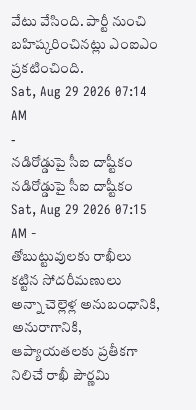వేటు వేసింది. పార్టీ నుంచి బహిష్కరించినట్లు ఎంఐఎం ప్రకటించింది.
Sat, Aug 29 2026 07:14 AM
-
నడిరోడ్డుపై సీఐ దాష్టీకం
నడిరోడ్డుపై సీఐ దాష్టీకం
Sat, Aug 29 2026 07:15 AM -
తోబుట్టువులకు రాఖీలు కట్టిన సోదరీమణులు
అన్నా చెల్లెళ్ల అనుబంధానికి, అనురాగానికి, ఆప్యాయతలకు ప్రతీకగా నిలిచే రాఖీ పౌర్ణమి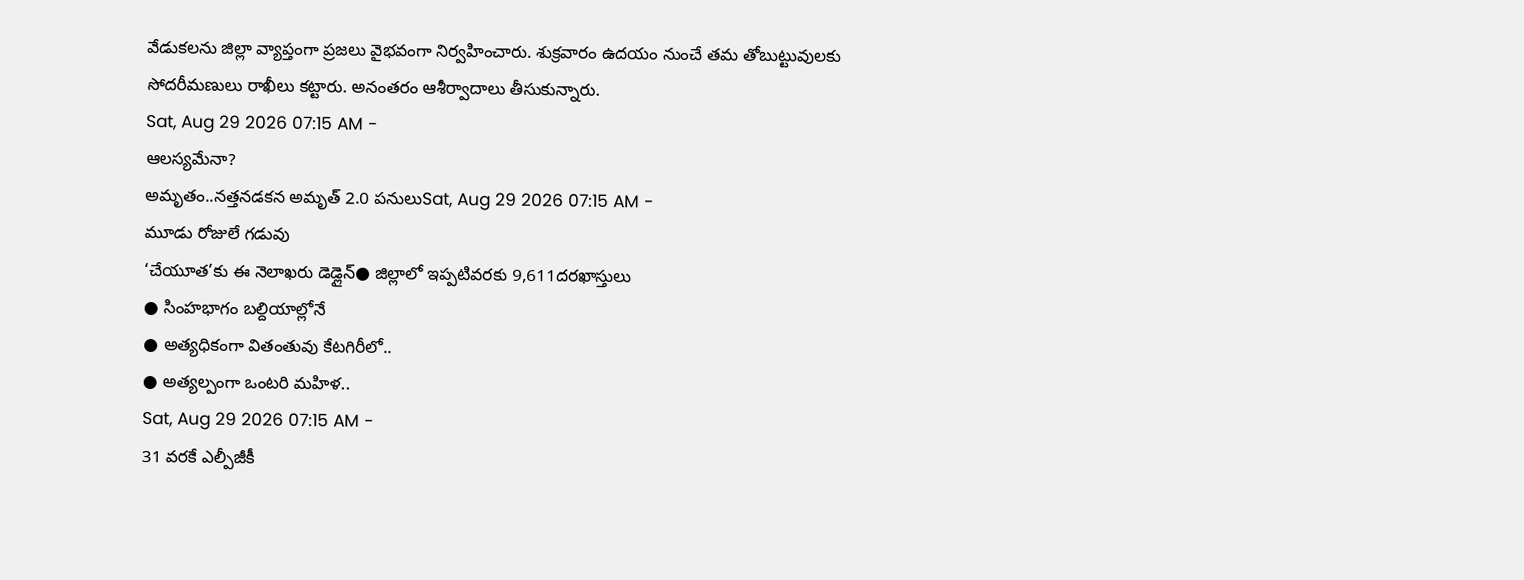వేడుకలను జిల్లా వ్యాప్తంగా ప్రజలు వైభవంగా నిర్వహించారు. శుక్రవారం ఉదయం నుంచే తమ తోబుట్టువులకు సోదరీమణులు రాఖీలు కట్టారు. అనంతరం ఆశీర్వాదాలు తీసుకున్నారు.
Sat, Aug 29 2026 07:15 AM -
ఆలస్యమేనా?
అమృతం..నత్తనడకన అమృత్ 2.0 పనులుSat, Aug 29 2026 07:15 AM -
మూడు రోజులే గడువు
‘చేయూత’కు ఈ నెలాఖరు డెడ్లైన్● జిల్లాలో ఇప్పటివరకు 9,611దరఖాస్తులు
● సింహభాగం బల్దియాల్లోనే
● అత్యధికంగా వితంతువు కేటగిరీలో..
● అత్యల్పంగా ఒంటరి మహిళ..
Sat, Aug 29 2026 07:15 AM -
31 వరకే ఎల్పీజీకీ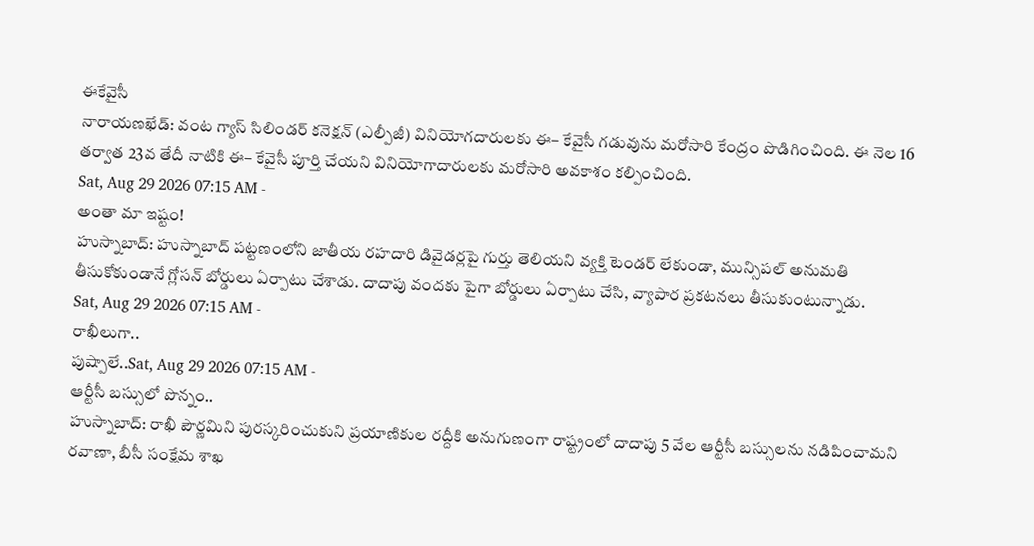ఈకేవైసీ
నారాయణఖేడ్: వంట గ్యాస్ సిలిండర్ కనెక్షన్ (ఎల్పీజీ) వినియోగదారులకు ఈ– కేవైసీ గడువును మరోసారి కేంద్రం పొడిగించింది. ఈ నెల 16 తర్వాత 23వ తేదీ నాటికి ఈ– కేవైసీ పూర్తి చేయని వినియోగాదారులకు మరోసారి అవకాశం కల్పించింది.
Sat, Aug 29 2026 07:15 AM -
అంతా మా ఇష్టం!
హుస్నాబాద్: హుస్నాబాద్ పట్టణంలోని జాతీయ రహదారి డివైడర్లపై గుర్తు తెలియని వ్యక్తి టెండర్ లేకుండా, మున్సిపల్ అనుమతి తీసుకోకుండానే గ్లోసన్ బోర్డులు ఏర్పాటు చేశాడు. దాదాపు వందకు పైగా బోర్డులు ఏర్పాటు చేసి, వ్యాపార ప్రకటనలు తీసుకుంటున్నాడు.
Sat, Aug 29 2026 07:15 AM -
రాఖీలుగా..
పుష్పాలే..Sat, Aug 29 2026 07:15 AM -
ఆర్టీసీ బస్సులో పొన్నం..
హుస్నాబాద్: రాఖీ పౌర్ణమిని పురస్కరించుకుని ప్రయాణికుల రద్దీకి అనుగుణంగా రాష్ట్రంలో దాదాపు 5 వేల ఆర్టీసీ బస్సులను నడిపించామని రవాణా, బీసీ సంక్షేమ శాఖ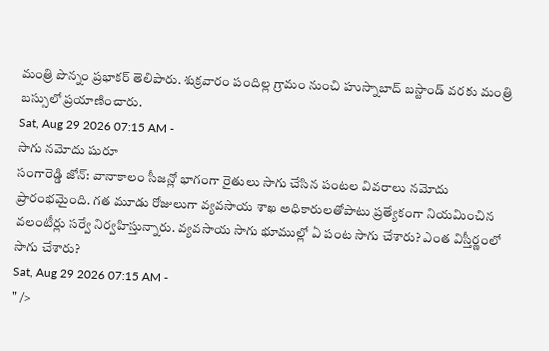మంత్రి పొన్నం ప్రభాకర్ తెలిపారు. శుక్రవారం పందిల్ల గ్రామం నుంచి హుస్నాబాద్ బస్టాండ్ వరకు మంత్రి బస్సులో ప్రయాణించారు.
Sat, Aug 29 2026 07:15 AM -
సాగు నమోదు షురూ
సంగారెడ్డి జోన్: వానాకాలం సీజన్లో భాగంగా రైతులు సాగు చేసిన పంటల వివరాలు నమోదు ప్రారంభమైంది. గత మూడు రోజులుగా వ్యవసాయ శాఖ అధికారులతోపాటు ప్రత్యేకంగా నియమించిన వలంటీర్లు సర్వే నిర్వహిస్తున్నారు. వ్యవసాయ సాగు భూముల్లో ఏ పంట సాగు చేశారు? ఎంత విస్తీర్ణంలో సాగు చేశారు?
Sat, Aug 29 2026 07:15 AM -
" />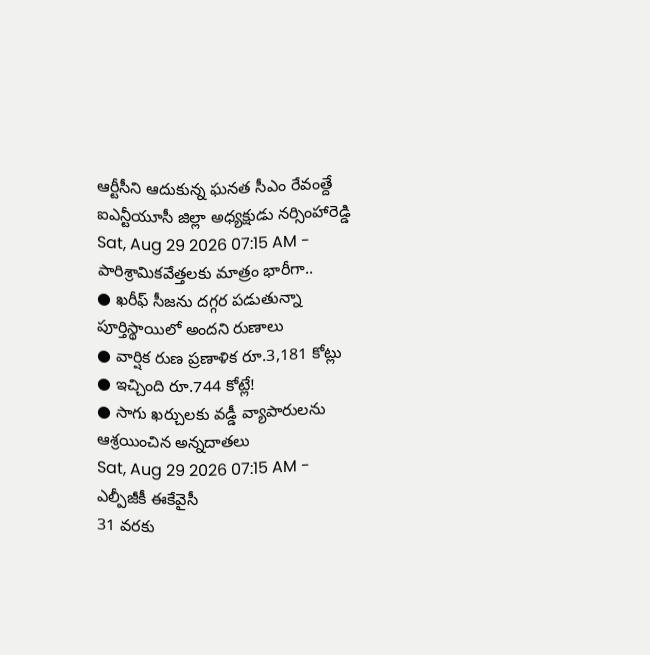ఆర్టీసీని ఆదుకున్న ఘనత సీఎం రేవంత్దే
ఐఎన్టీయూసీ జిల్లా అధ్యక్షుడు నర్సింహారెడ్డి
Sat, Aug 29 2026 07:15 AM -
పారిశ్రామికవేత్తలకు మాత్రం భారీగా..
● ఖరీఫ్ సీజను దగ్గర పడుతున్నా పూర్తిస్థాయిలో అందని రుణాలు
● వార్షిక రుణ ప్రణాళిక రూ.3,181 కోట్లు
● ఇచ్చింది రూ.744 కోట్లే!
● సాగు ఖర్చులకు వడ్డీ వ్యాపారులను ఆశ్రయించిన అన్నదాతలు
Sat, Aug 29 2026 07:15 AM -
ఎల్పీజీకీ ఈకేవైసీ
31 వరకు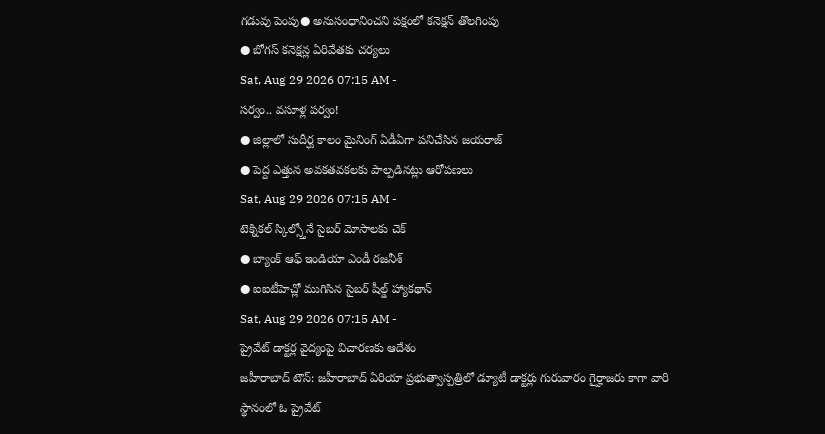గడువు పెంపు● అనుసంధానించని పక్షంలో కనెక్షన్ తొలగింపు
● బోగస్ కనెక్షన్ల ఏరివేతకు చర్యలు
Sat, Aug 29 2026 07:15 AM -
సర్వం.. వసూళ్ల పర్వం!
● జిల్లాలో సుదీర్ఘ కాలం మైనింగ్ ఏడీఏగా పనిచేసిన జయరాజ్
● పెద్ద ఎత్తున అవకతవకలకు పాల్పడినట్లు ఆరోపణలు
Sat, Aug 29 2026 07:15 AM -
టెక్నికల్ స్కిల్స్తోనే సైబర్ మోసాలకు చెక్
● బ్యాంక్ ఆఫ్ ఇండియా ఎండీ రజనీశ్
● ఐఐటీహెచ్లో ముగిసిన సైబర్ షీల్డ్ హ్యాకథాన్
Sat, Aug 29 2026 07:15 AM -
ప్రైవేట్ డాక్టర్ల వైద్యంపై విచారణకు ఆదేశం
జహీరాబాద్ టౌన్: జహీరాబాద్ ఏరియా ప్రభుత్వాస్పత్రిలో డ్యూటీ డాక్టర్లు గురువారం గైర్హాజరు కాగా వారి స్థానంలో ఓ ప్రైవేట్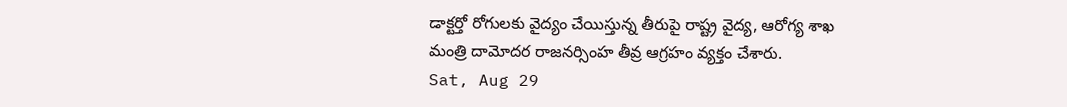డాక్టర్తో రోగులకు వైద్యం చేయిస్తున్న తీరుపై రాష్ట్ర వైద్య, ఆరోగ్య శాఖ మంత్రి దామోదర రాజనర్సింహ తీవ్ర ఆగ్రహం వ్యక్తం చేశారు.
Sat, Aug 29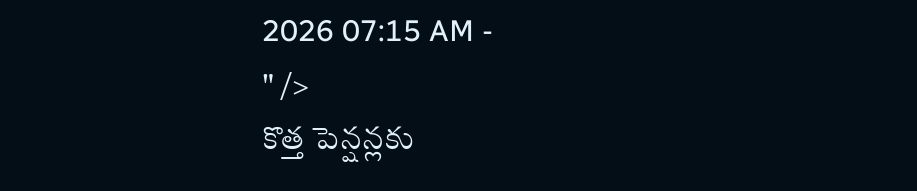2026 07:15 AM -
" />
కొత్త పెన్షన్లకు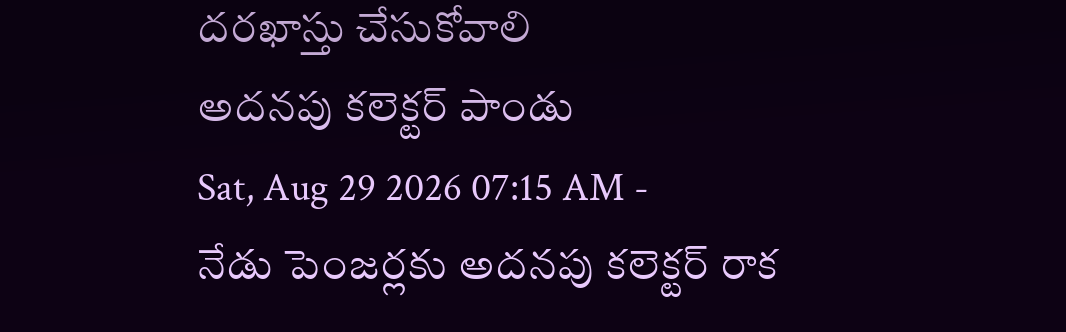దరఖాస్తు చేసుకోవాలి
అదనపు కలెక్టర్ పాండు
Sat, Aug 29 2026 07:15 AM -
నేడు పెంజర్లకు అదనపు కలెక్టర్ రాక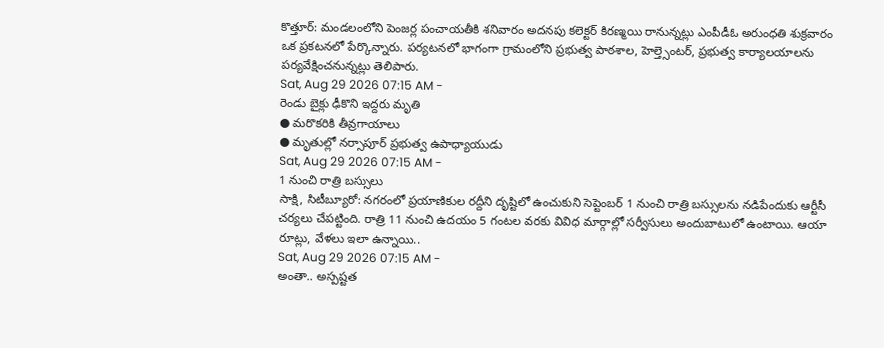కొత్తూర్: మండలంలోని పెంజర్ల పంచాయతీకి శనివారం అదనపు కలెక్టర్ కిరణ్మయి రానున్నట్లు ఎంపీడీఓ అరుంధతి శుక్రవారం ఒక ప్రకటనలో పేర్కొన్నారు. పర్యటనలో భాగంగా గ్రామంలోని ప్రభుత్వ పాఠశాల, హెల్త్సెంటర్, ప్రభుత్వ కార్యాలయాలను పర్యవేక్షించనున్నట్లు తెలిపారు.
Sat, Aug 29 2026 07:15 AM -
రెండు బైక్లు ఢీకొని ఇద్దరు మృతి
● మరొకరికి తీవ్రగాయాలు
● మృతుల్లో నర్సాపూర్ ప్రభుత్వ ఉపాధ్యాయుడు
Sat, Aug 29 2026 07:15 AM -
1 నుంచి రాత్రి బస్సులు
సాక్షి, సిటీబ్యూరో: నగరంలో ప్రయాణికుల రద్దీని దృష్టిలో ఉంచుకుని సెప్టెంబర్ 1 నుంచి రాత్రి బస్సులను నడిపేందుకు ఆర్టీసీ చర్యలు చేపట్టింది. రాత్రి 11 నుంచి ఉదయం 5 గంటల వరకు వివిధ మార్గాల్లో సర్వీసులు అందుబాటులో ఉంటాయి. ఆయా రూట్లు, వేళలు ఇలా ఉన్నాయి..
Sat, Aug 29 2026 07:15 AM -
అంతా.. అస్పష్టత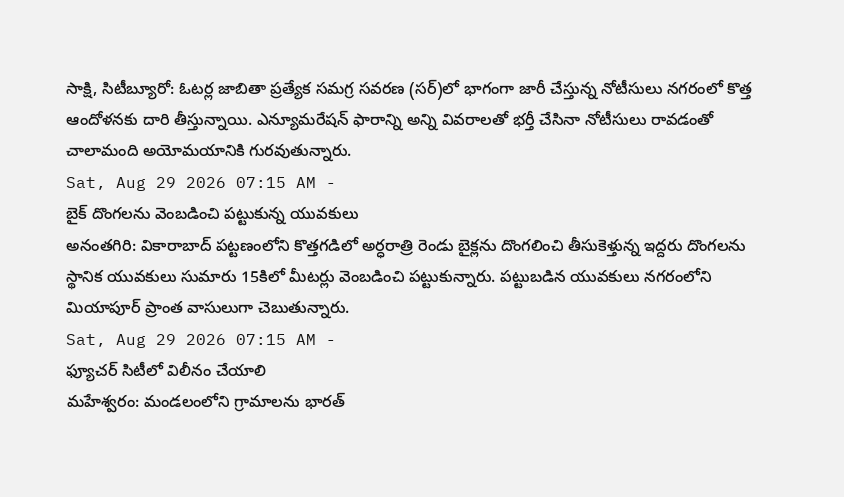సాక్షి, సిటీబ్యూరో: ఓటర్ల జాబితా ప్రత్యేక సమగ్ర సవరణ (సర్)లో భాగంగా జారీ చేస్తున్న నోటీసులు నగరంలో కొత్త ఆందోళనకు దారి తీస్తున్నాయి. ఎన్యూమరేషన్ ఫారాన్ని అన్ని వివరాలతో భర్తీ చేసినా నోటీసులు రావడంతో చాలామంది అయోమయానికి గురవుతున్నారు.
Sat, Aug 29 2026 07:15 AM -
బైక్ దొంగలను వెంబడించి పట్టుకున్న యువకులు
అనంతగిరి: వికారాబాద్ పట్టణంలోని కొత్తగడిలో అర్ధరాత్రి రెండు బైక్లను దొంగలించి తీసుకెళ్తున్న ఇద్దరు దొంగలను స్థానిక యువకులు సుమారు 15కిలో మీటర్లు వెంబడించి పట్టుకున్నారు. పట్టుబడిన యువకులు నగరంలోని మియాపూర్ ప్రాంత వాసులుగా చెబుతున్నారు.
Sat, Aug 29 2026 07:15 AM -
ఫ్యూచర్ సిటీలో విలీనం చేయాలి
మహేశ్వరం: మండలంలోని గ్రామాలను భారత్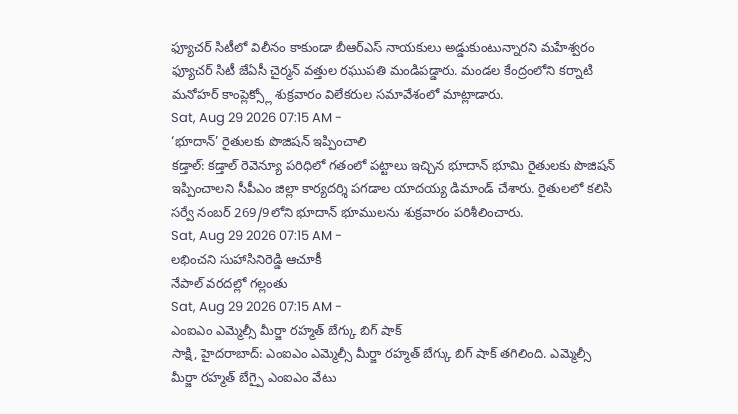ఫ్యూచర్ సిటీలో విలీనం కాకుండా బీఆర్ఎస్ నాయకులు అడ్డుకుంటున్నారని మహేశ్వరం ఫ్యూచర్ సిటీ జేఏసీ చైర్మన్ వత్తుల రఘుపతి మండిపడ్డారు. మండల కేంద్రంలోని కర్నాటి మనోహర్ కాంప్లెక్స్లో శుక్రవారం విలేకరుల సమావేశంలో మాట్లాడారు.
Sat, Aug 29 2026 07:15 AM -
‘భూదాన్’ రైతులకు పొజిషన్ ఇప్పించాలి
కడ్తాల్: కడ్తాల్ రెవెన్యూ పరిధిలో గతంలో పట్టాలు ఇచ్చిన భూదాన్ భూమి రైతులకు పొజిషన్ ఇప్పించాలని సీపీఎం జిల్లా కార్యదర్శి పగడాల యాదయ్య డిమాండ్ చేశారు. రైతులలో కలిసి సర్వే నంబర్ 269/9లోని భూదాన్ భూములను శుక్రవారం పరిశీలించారు.
Sat, Aug 29 2026 07:15 AM -
లభించని సుహాసినిరెడ్డి ఆచూకీ
నేపాల్ వరదల్లో గల్లంతు
Sat, Aug 29 2026 07:15 AM -
ఎంఐఎం ఎమ్మెల్సీ మీర్జా రహ్మత్ బేగ్కు బిగ్ షాక్
సాక్షి, హైదరాబాద్: ఎంఐఎం ఎమ్మెల్సీ మీర్జా రహ్మత్ బేగ్కు బిగ్ షాక్ తగిలింది. ఎమ్మెల్సీ మీర్జా రహ్మత్ బేగ్పై ఎంఐఎం వేటు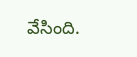వేసింది.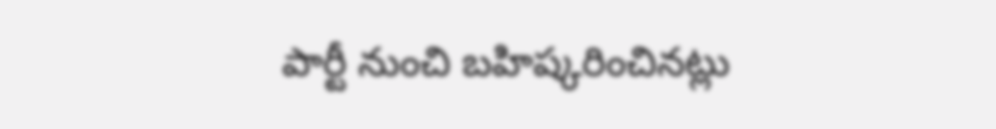పార్టీ నుంచి బహిష్కరించినట్లు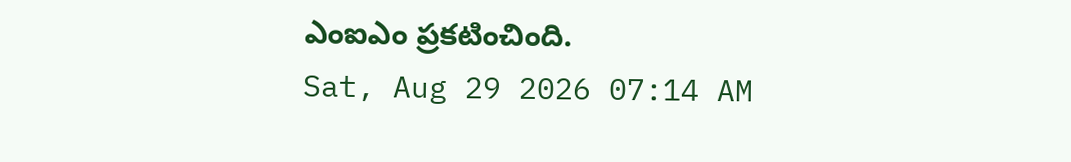ఎంఐఎం ప్రకటించింది.
Sat, Aug 29 2026 07:14 AM